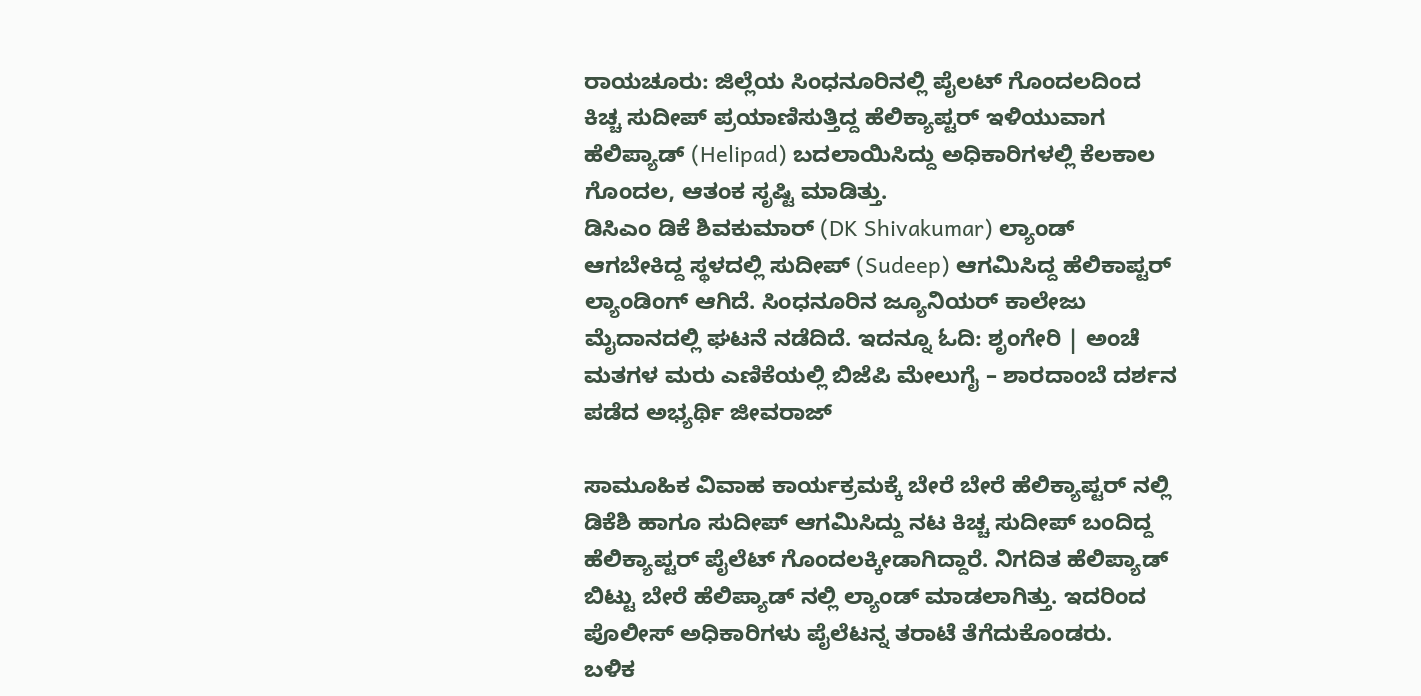ರಾಯಚೂರು: ಜಿಲ್ಲೆಯ ಸಿಂಧನೂರಿನಲ್ಲಿ ಪೈಲಟ್ ಗೊಂದಲದಿಂದ ಕಿಚ್ಚ ಸುದೀಪ್ ಪ್ರಯಾಣಿಸುತ್ತಿದ್ದ ಹೆಲಿಕ್ಯಾಪ್ಟರ್ ಇಳಿಯುವಾಗ ಹೆಲಿಪ್ಯಾಡ್ (Helipad) ಬದಲಾಯಿಸಿದ್ದು ಅಧಿಕಾರಿಗಳಲ್ಲಿ ಕೆಲಕಾಲ ಗೊಂದಲ, ಆತಂಕ ಸೃಷ್ಟಿ ಮಾಡಿತ್ತು.
ಡಿಸಿಎಂ ಡಿಕೆ ಶಿವಕುಮಾರ್ (DK Shivakumar) ಲ್ಯಾಂಡ್ ಆಗಬೇಕಿದ್ದ ಸ್ಥಳದಲ್ಲಿ ಸುದೀಪ್ (Sudeep) ಆಗಮಿಸಿದ್ದ ಹೆಲಿಕಾಪ್ಟರ್ ಲ್ಯಾಂಡಿಂಗ್ ಆಗಿದೆ. ಸಿಂಧನೂರಿನ ಜ್ಯೂನಿಯರ್ ಕಾಲೇಜು ಮೈದಾನದಲ್ಲಿ ಘಟನೆ ನಡೆದಿದೆ. ಇದನ್ನೂ ಓದಿ: ಶೃಂಗೇರಿ | ಅಂಚೆ ಮತಗಳ ಮರು ಎಣಿಕೆಯಲ್ಲಿ ಬಿಜೆಪಿ ಮೇಲುಗೈ – ಶಾರದಾಂಬೆ ದರ್ಶನ ಪಡೆದ ಅಭ್ಯರ್ಥಿ ಜೀವರಾಜ್

ಸಾಮೂಹಿಕ ವಿವಾಹ ಕಾರ್ಯಕ್ರಮಕ್ಕೆ ಬೇರೆ ಬೇರೆ ಹೆಲಿಕ್ಯಾಪ್ಟರ್ ನಲ್ಲಿ ಡಿಕೆಶಿ ಹಾಗೂ ಸುದೀಪ್ ಆಗಮಿಸಿದ್ದು ನಟ ಕಿಚ್ಚ ಸುದೀಪ್ ಬಂದಿದ್ದ ಹೆಲಿಕ್ಯಾಪ್ಟರ್ ಪೈಲೆಟ್ ಗೊಂದಲಕ್ಕೀಡಾಗಿದ್ದಾರೆ. ನಿಗದಿತ ಹೆಲಿಪ್ಯಾಡ್ ಬಿಟ್ಟು ಬೇರೆ ಹೆಲಿಪ್ಯಾಡ್ ನಲ್ಲಿ ಲ್ಯಾಂಡ್ ಮಾಡಲಾಗಿತ್ತು. ಇದರಿಂದ ಪೊಲೀಸ್ ಅಧಿಕಾರಿಗಳು ಪೈಲೆಟನ್ನ ತರಾಟೆ ತೆಗೆದುಕೊಂಡರು.
ಬಳಿಕ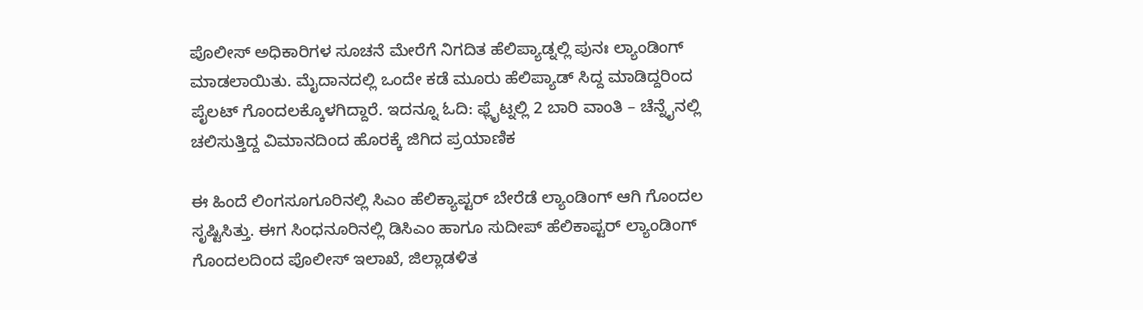ಪೊಲೀಸ್ ಅಧಿಕಾರಿಗಳ ಸೂಚನೆ ಮೇರೆಗೆ ನಿಗದಿತ ಹೆಲಿಪ್ಯಾಡ್ನಲ್ಲಿ ಪುನಃ ಲ್ಯಾಂಡಿಂಗ್ ಮಾಡಲಾಯಿತು. ಮೈದಾನದಲ್ಲಿ ಒಂದೇ ಕಡೆ ಮೂರು ಹೆಲಿಪ್ಯಾಡ್ ಸಿದ್ದ ಮಾಡಿದ್ದರಿಂದ ಪೈಲಟ್ ಗೊಂದಲಕ್ಕೊಳಗಿದ್ದಾರೆ. ಇದನ್ನೂ ಓದಿ: ಫ್ಲೈಟ್ನಲ್ಲಿ 2 ಬಾರಿ ವಾಂತಿ – ಚೆನ್ನೈನಲ್ಲಿ ಚಲಿಸುತ್ತಿದ್ದ ವಿಮಾನದಿಂದ ಹೊರಕ್ಕೆ ಜಿಗಿದ ಪ್ರಯಾಣಿಕ

ಈ ಹಿಂದೆ ಲಿಂಗಸೂಗೂರಿನಲ್ಲಿ ಸಿಎಂ ಹೆಲಿಕ್ಯಾಪ್ಟರ್ ಬೇರೆಡೆ ಲ್ಯಾಂಡಿಂಗ್ ಆಗಿ ಗೊಂದಲ ಸೃಷ್ಟಿಸಿತ್ತು. ಈಗ ಸಿಂಧನೂರಿನಲ್ಲಿ ಡಿಸಿಎಂ ಹಾಗೂ ಸುದೀಪ್ ಹೆಲಿಕಾಪ್ಟರ್ ಲ್ಯಾಂಡಿಂಗ್ ಗೊಂದಲದಿಂದ ಪೊಲೀಸ್ ಇಲಾಖೆ, ಜಿಲ್ಲಾಡಳಿತ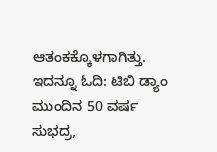ಆತಂಕಕ್ಕೊಳಗಾಗಿತ್ತು. ಇದನ್ನೂ ಓದಿ: ಟಿಬಿ ಡ್ಯಾಂ ಮುಂದಿನ 50 ವರ್ಷ ಸುಭದ್ರ,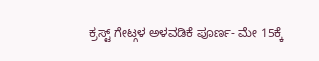ಕ್ರಸ್ಟ್ ಗೇಟ್ಗಳ ಅಳವಡಿಕೆ ಪೂರ್ಣ- ಮೇ 15ಕ್ಕೆ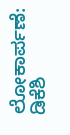ಲೋಕಾರ್ಪಣೆ: ಡಿಕೆಶಿ